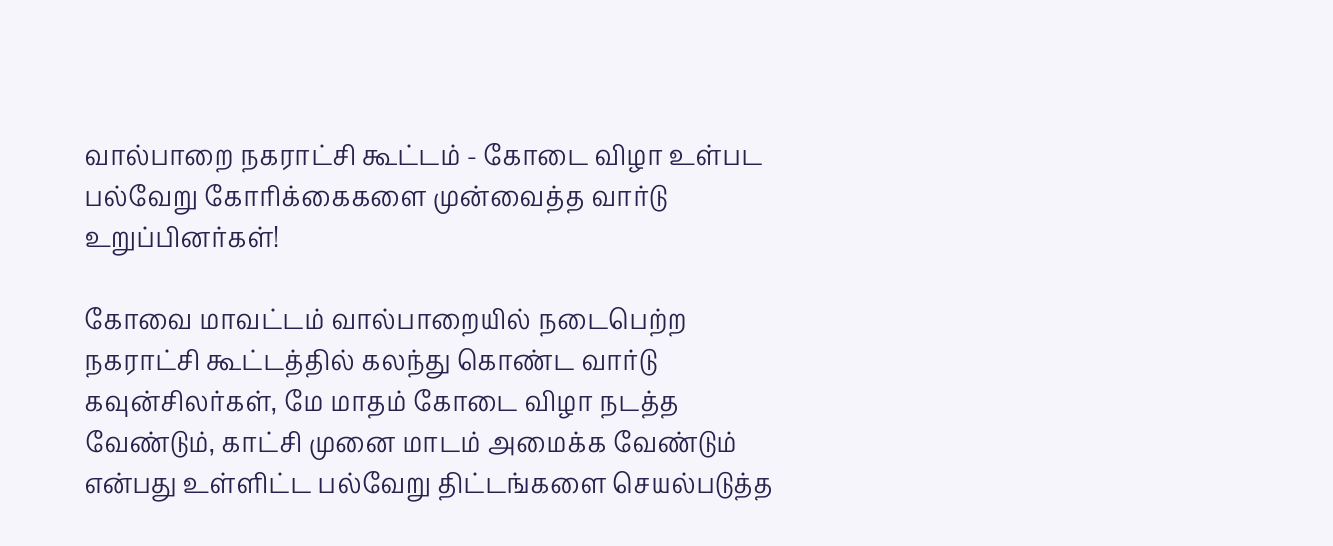வால்பாறை நகராட்சி கூட்டம் - கோடை விழா உள்பட பல்வேறு கோரிக்கைகளை முன்வைத்த வார்டு உறுப்பினர்கள்!

கோவை மாவட்டம் வால்பாறையில் நடைபெற்ற நகராட்சி கூட்டத்தில் கலந்து கொண்ட வார்டு கவுன்சிலர்கள், மே மாதம் கோடை விழா நடத்த வேண்டும், காட்சி முனை மாடம் அமைக்க வேண்டும் என்பது உள்ளிட்ட பல்வேறு திட்டங்களை செயல்படுத்த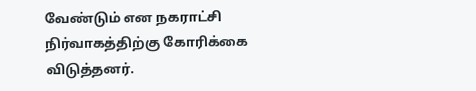வேண்டும் என நகராட்சி நிர்வாகத்திற்கு கோரிக்கை விடுத்தனர்.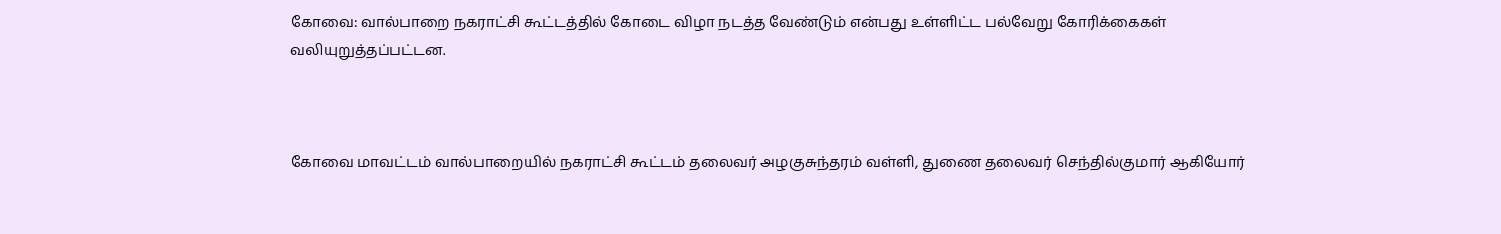கோவை: வால்பாறை நகராட்சி கூட்டத்தில் கோடை விழா நடத்த வேண்டும் என்பது உள்ளிட்ட பல்வேறு கோரிக்கைகள் வலியுறுத்தப்பட்டன.



கோவை மாவட்டம் வால்பாறையில் நகராட்சி கூட்டம் தலைவர் அழகுசுந்தரம் வள்ளி, துணை தலைவர் செந்தில்குமார் ஆகியோர்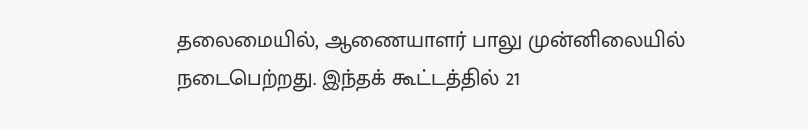தலைமையில், ஆணையாளர் பாலு முன்னிலையில் நடைபெற்றது. இந்தக் கூட்டத்தில் 21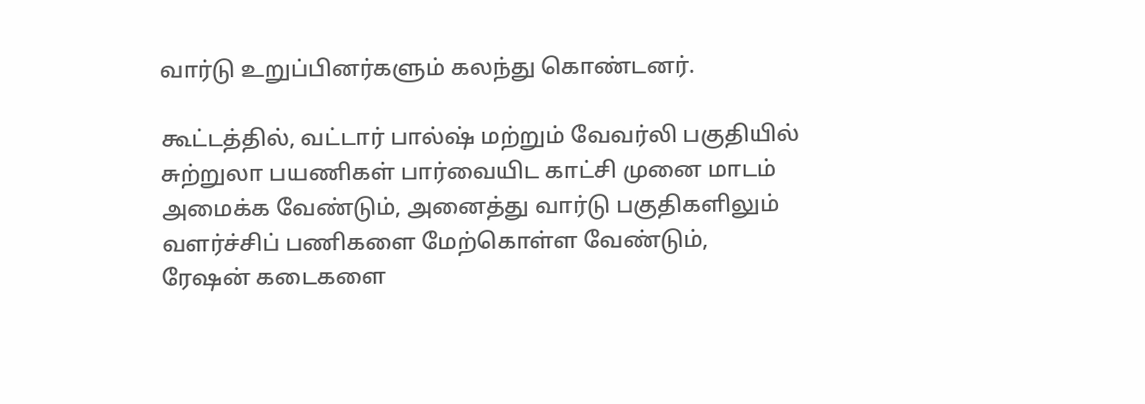வார்டு உறுப்பினர்களும் கலந்து கொண்டனர்.

கூட்டத்தில், வட்டார் பால்ஷ் மற்றும் வேவர்லி பகுதியில் சுற்றுலா பயணிகள் பார்வையிட காட்சி முனை மாடம் அமைக்க வேண்டும், அனைத்து வார்டு பகுதிகளிலும் வளர்ச்சிப் பணிகளை மேற்கொள்ள வேண்டும், ரேஷன் கடைகளை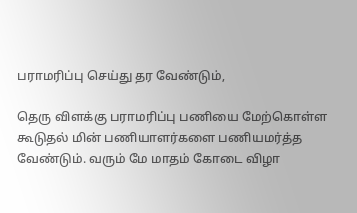பராமரிப்பு செய்து தர வேண்டும்,

தெரு விளக்கு பராமரிப்பு பணியை மேற்கொள்ள கூடுதல் மின் பணியாளர்களை பணியமர்த்த வேண்டும். வரும் மே மாதம் கோடை விழா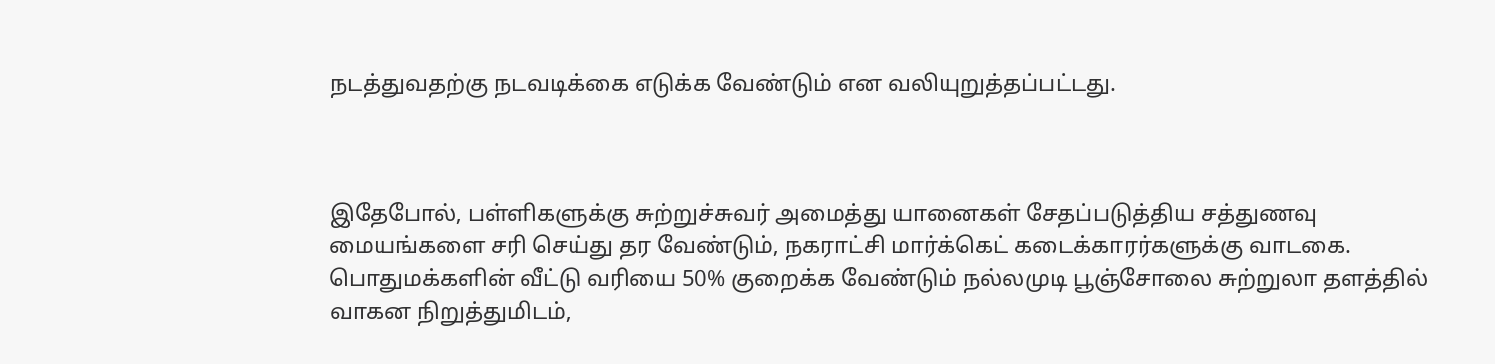நடத்துவதற்கு நடவடிக்கை எடுக்க வேண்டும் என வலியுறுத்தப்பட்டது.



இதேபோல், பள்ளிகளுக்கு சுற்றுச்சுவர் அமைத்து யானைகள் சேதப்படுத்திய சத்துணவு மையங்களை சரி செய்து தர வேண்டும், நகராட்சி மார்க்கெட் கடைக்காரர்களுக்கு வாடகை. பொதுமக்களின் வீட்டு வரியை 50% குறைக்க வேண்டும் நல்லமுடி பூஞ்சோலை சுற்றுலா தளத்தில் வாகன நிறுத்துமிடம்,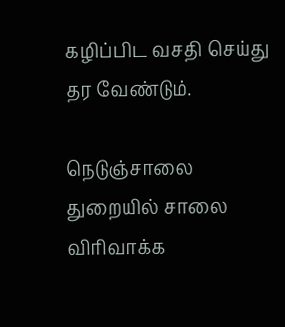கழிப்பிட வசதி செய்து தர வேண்டும்.

நெடுஞ்சாலை துறையில் சாலை விரிவாக்க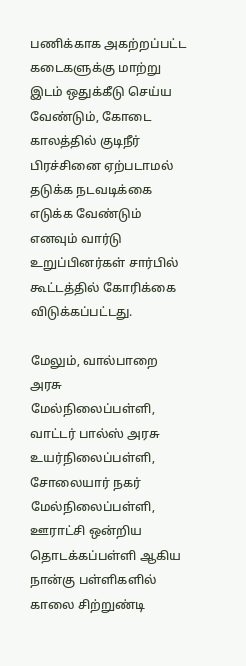பணிக்காக அகற்றப்பட்ட கடைகளுக்கு மாற்று இடம் ஒதுக்கீடு செய்ய வேண்டும், கோடை காலத்தில் குடிநீர் பிரச்சினை ஏற்படாமல் தடுக்க நடவடிக்கை எடுக்க வேண்டும் எனவும் வார்டு உறுப்பினர்கள் சார்பில் கூட்டத்தில் கோரிக்கை விடுக்கப்பட்டது.

மேலும், வால்பாறை அரசு மேல்நிலைப்பள்ளி, வாட்டர் பால்ஸ் அரசு உயர்நிலைப்பள்ளி, சோலையார் நகர் மேல்நிலைப்பள்ளி, ஊராட்சி ஒன்றிய தொடக்கப்பள்ளி ஆகிய நான்கு பள்ளிகளில் காலை சிற்றுண்டி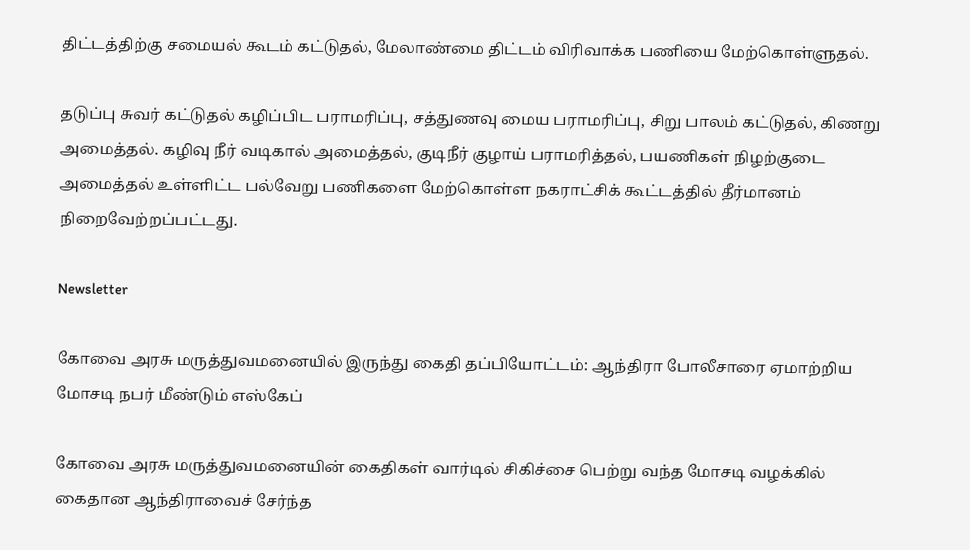திட்டத்திற்கு சமையல் கூடம் கட்டுதல், மேலாண்மை திட்டம் விரிவாக்க பணியை மேற்கொள்ளுதல்.

தடுப்பு சுவர் கட்டுதல் கழிப்பிட பராமரிப்பு, சத்துணவு மைய பராமரிப்பு, சிறு பாலம் கட்டுதல், கிணறு அமைத்தல். கழிவு நீர் வடிகால் அமைத்தல், குடிநீர் குழாய் பராமரித்தல், பயணிகள் நிழற்குடை அமைத்தல் உள்ளிட்ட பல்வேறு பணிகளை மேற்கொள்ள நகராட்சிக் கூட்டத்தில் தீர்மானம் நிறைவேற்றப்பட்டது.

Newsletter

கோவை அரசு மருத்துவமனையில் இருந்து கைதி தப்பியோட்டம்: ஆந்திரா போலீசாரை ஏமாற்றிய மோசடி நபர் மீண்டும் எஸ்கேப்

கோவை அரசு மருத்துவமனையின் கைதிகள் வார்டில் சிகிச்சை பெற்று வந்த மோசடி வழக்கில் கைதான ஆந்திராவைச் சேர்ந்த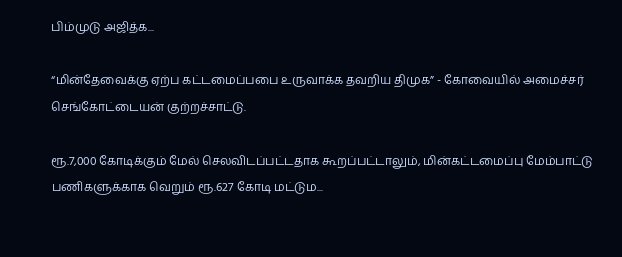பிம்முடு அஜித்க...

“மின்தேவைக்கு ஏற்ப கட்டமைப்பபை உருவாக்க தவறிய திமுக” - கோவையில் அமைச்சர் செங்கோட்டையன் குற்றச்சாட்டு.

ரூ.7,000 கோடிக்கும் மேல் செலவிடப்பட்டதாக கூறப்பட்டாலும், மின்கட்டமைப்பு மேம்பாட்டு பணிகளுக்காக வெறும் ரூ.627 கோடி மட்டும...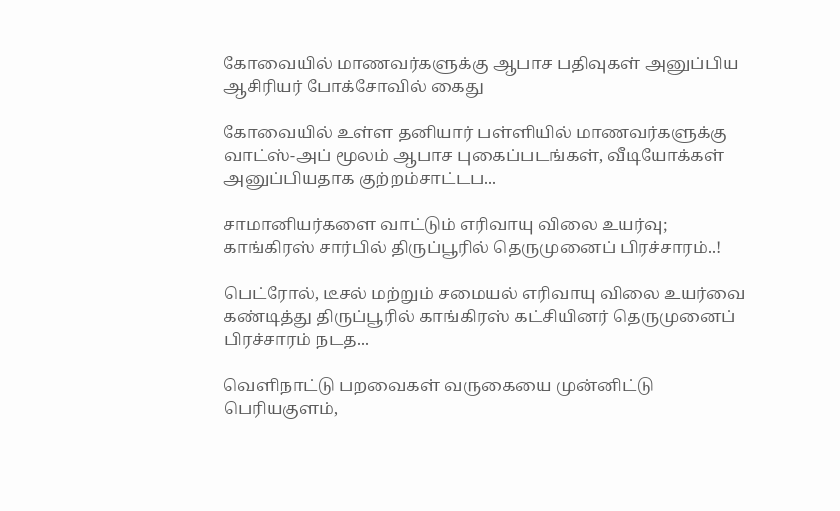கோவையில் மாணவர்களுக்கு ஆபாச பதிவுகள் அனுப்பிய ஆசிரியர் போக்சோவில் கைது

கோவையில் உள்ள தனியார் பள்ளியில் மாணவர்களுக்கு வாட்ஸ்-அப் மூலம் ஆபாச புகைப்படங்கள், வீடியோக்கள் அனுப்பியதாக குற்றம்சாட்டப...

சாமானியர்களை வாட்டும் எரிவாயு விலை உயர்வு; காங்கிரஸ் சார்பில் திருப்பூரில் தெருமுனைப் பிரச்சாரம்..!

பெட்ரோல், டீசல் மற்றும் சமையல் எரிவாயு விலை உயர்வை கண்டித்து திருப்பூரில் காங்கிரஸ் கட்சியினர் தெருமுனைப் பிரச்சாரம் நடத...

வெளிநாட்டு பறவைகள் வருகையை முன்னிட்டு பெரியகுளம்,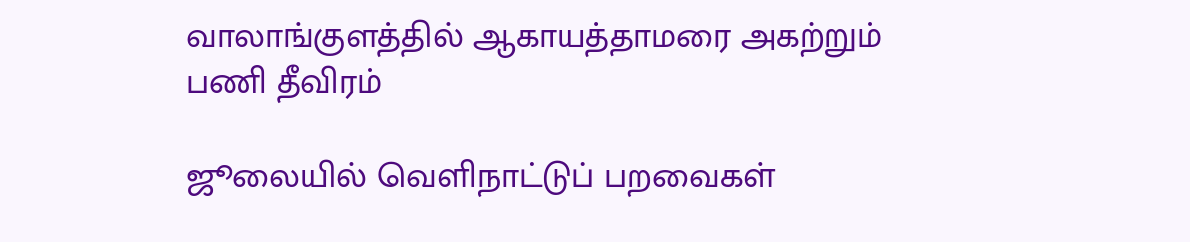வாலாங்குளத்தில் ஆகாயத்தாமரை அகற்றும் பணி தீவிரம்

ஜூலையில் வெளிநாட்டுப் பறவைகள்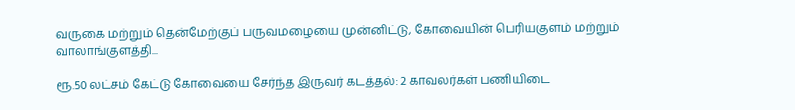வருகை மற்றும் தென்மேற்குப் பருவமழையை முன்னிட்டு, கோவையின் பெரியகுளம் மற்றும் வாலாங்குளத்தி...

ரூ.50 லட்சம் கேட்டு கோவையை சேர்ந்த இருவர் கடத்தல்: 2 காவலர்கள் பணியிடை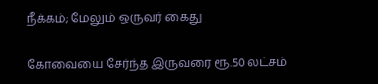நீக்கம்; மேலும் ஒருவர் கைது

கோவையை சேர்ந்த இருவரை ரூ.50 லட்சம்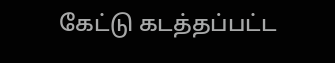கேட்டு கடத்தப்பட்ட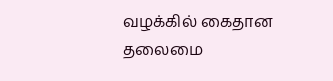வழக்கில் கைதான தலைமை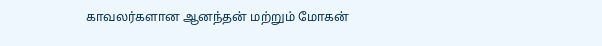காவலர்களான ஆனந்தன் மற்றும் மோகன்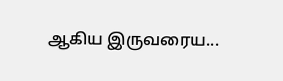ஆகிய இருவரைய...